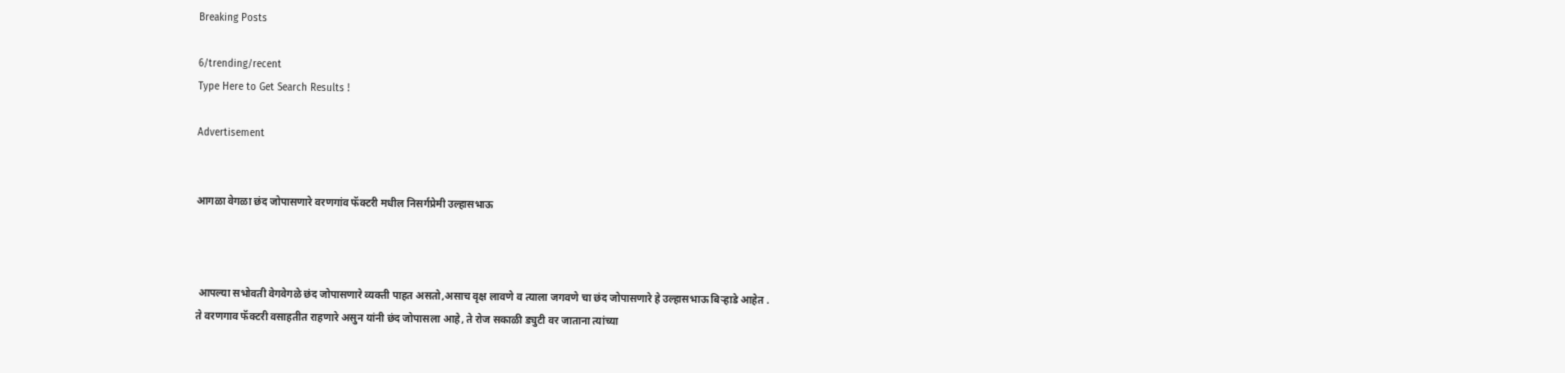Breaking Posts

6/trending/recent
Type Here to Get Search Results !

Advertisement


आगळा वेगळा छंद जोपासणारे वरणगांव फॅक्टरी मधील निसर्गप्रेमी उल्हासभाऊ



 आपल्या सभोवती वेगवेगळे छंद जोपासणारे व्यक्ती पाहत असतो,असाच वृक्ष लावणे व त्याला जगवणे चा छंद जोपासणारे हे उल्हासभाऊ बिर्‍हाडे आहेत .
ते वरणगाव फॅक्टरी वसाहतीत राहणारे असुन यांनी छंद जोपासला आहे, ते रोज सकाळी ड्युटी वर जाताना त्यांच्या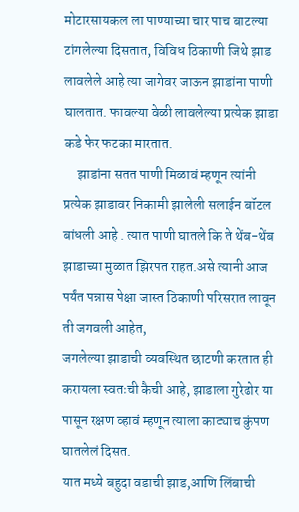मोटारसायकल ला पाण्याच्या चार पाच बाटल्या टांगलेल्या दिसतात, विविध ठिकाणी जिथे झाड लावलेले आहे त्या जागेवर जाऊन झाडांना पाणी घालतात. फावल्या वेळी लावलेल्या प्रत्येक झाडा कडे फेर फटका मारतात.
     झाडांना सतत पाणी मिळावं म्हणून त्यांनी प्रत्येक झाडावर निकामी झालेली सलाईन बॉटल बांधली आहे . त्यात पाणी घातले कि ते थेंब-थेंब झाडाच्या मुळात झिरपत राहत.असे त्यानी आज पर्यंत पन्नास पेक्षा जास्त ठिकाणी परिसरात लावून ती जगवली आहेत,
जगलेल्या झाडाची व्यवस्थित छाटणी करतात ही करायला स्वतःची कैची आहे, झाडाला गुरेढोर या पासून रक्षण व्हावं म्हणून त्याला काट्याच कुंपण घातलेलं दिसत.
यात मध्ये बहुदा वडाची झाड,आणि लिंबाची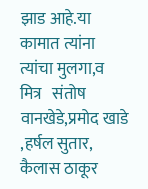झाड आहे.या कामात त्यांना त्यांचा मुलगा,व मित्र   संतोष वानखेडे,प्रमोद खाडे ,हर्षल सुतार, कैलास ठाकूर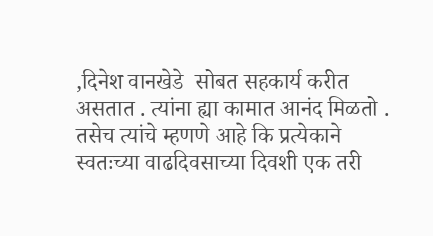,दिनेश वानखेडे  सोबत सहकार्य करीत असतात . त्यांना ह्या कामात आनंद मिळतो . तसेच त्यांचे म्हणणे आहे कि प्रत्येकाने स्वतःच्या वाढदिवसाच्या दिवशी एक तरी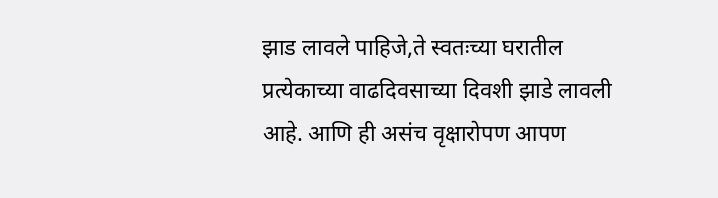झाड लावले पाहिजे,ते स्वतःच्या घरातील प्रत्येकाच्या वाढदिवसाच्या दिवशी झाडे लावली आहे. आणि ही असंच वृक्षारोपण आपण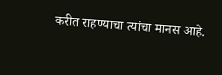करीत राहण्याचा त्यांचा मानस आहे.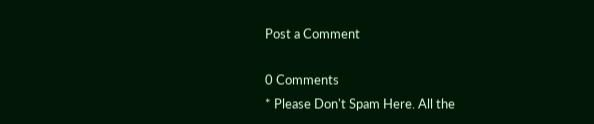Post a Comment

0 Comments
* Please Don't Spam Here. All the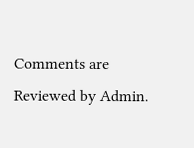Comments are Reviewed by Admin.